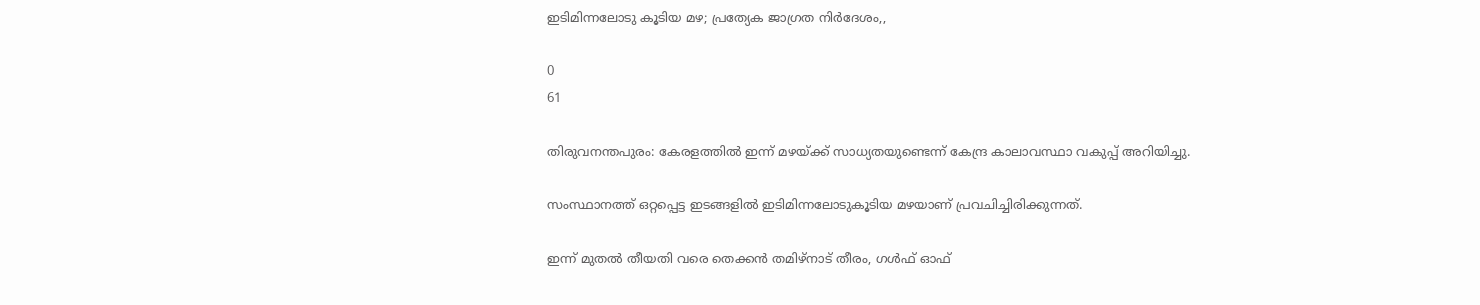ഇടിമിന്നലോടു കൂടിയ മഴ; പ്രത്യേക ജാഗ്രത നിർദേശം,,

0
61

തിരുവനന്തപുരം: കേരളത്തിൽ ഇന്ന് മഴയ്ക്ക് സാധ്യതയുണ്ടെന്ന് കേന്ദ്ര കാലാവസ്ഥാ വകുപ്പ് അറിയിച്ചു.

സംസ്ഥാനത്ത് ഒറ്റപ്പെട്ട ഇടങ്ങളിൽ ഇടിമിന്നലോടുകൂടിയ മഴയാണ് പ്രവചിച്ചിരിക്കുന്നത്.

ഇന്ന് മുതൽ തീയതി വരെ തെക്കൻ തമിഴ്നാട് തീരം, ഗൾഫ് ഓഫ്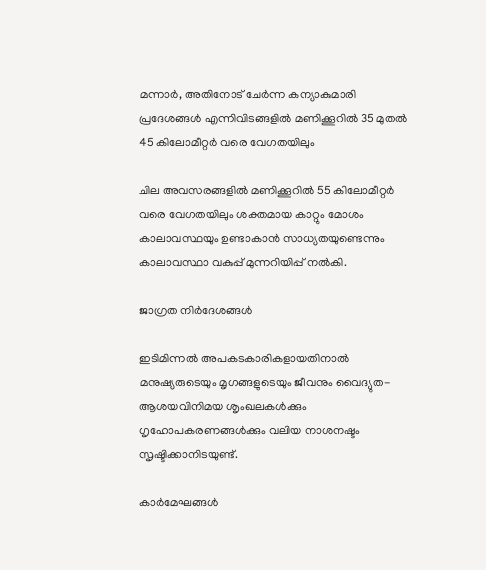മന്നാർ, അതിനോട് ചേർന്ന കന്യാകുമാരി പ്രദേശങ്ങൾ എന്നിവിടങ്ങളിൽ മണിക്കൂറിൽ 35 മുതൽ 45 കിലോമീറ്റർ വരെ വേഗതയിലും

ചില അവസരങ്ങളിൽ മണിക്കൂറിൽ 55 കിലോമീറ്റർ വരെ വേഗതയിലും ശക്തമായ കാറ്റും മോശം കാലാവസ്ഥയും ഉണ്ടാകാൻ സാധ്യതയുണ്ടെന്നും കാലാവസ്ഥാ വകുപ്പ് മുന്നറിയിപ്പ് നൽകി.

ജാഗ്രത നിർദേശങ്ങൾ

ഇടിമിന്നൽ അപകടകാരികളായതിനാൽ മനുഷ്യരുടെയും മൃഗങ്ങളുടെയും ജീവനും വൈദ്യുത-ആശയവിനിമയ ശൃംഖലകൾക്കും ഗൃഹോപകരണങ്ങൾക്കും വലിയ നാശനഷ്ടം സൃഷ്ടിക്കാനിടയുണ്ട്.

കാർമേഘങ്ങൾ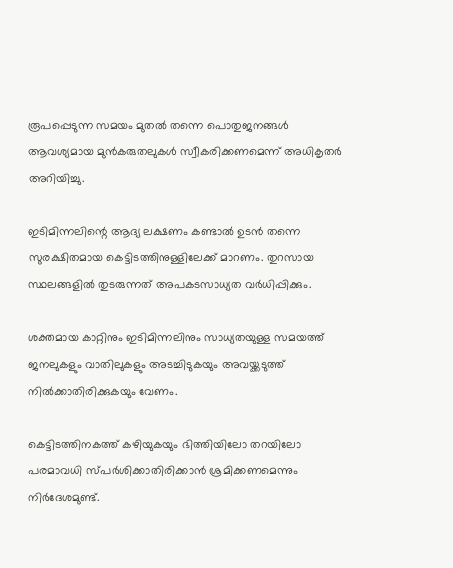രൂപപ്പെടുന്ന സമയം മുതൽ തന്നെ പൊതുജനങ്ങൾ ആവശ്യമായ മുൻകരുതലുകൾ സ്വീകരിക്കണമെന്ന് അധികൃതർ അറിയിച്ചു.

ഇടിമിന്നലിന്റെ ആദ്യ ലക്ഷണം കണ്ടാൽ ഉടൻ തന്നെ സുരക്ഷിതമായ കെട്ടിടത്തിനുള്ളിലേക്ക് മാറണം. തുറസായ സ്ഥലങ്ങളിൽ തുടരുന്നത് അപകടസാധ്യത വർധിപ്പിക്കും.

ശക്തമായ കാറ്റിനും ഇടിമിന്നലിനും സാധ്യതയുള്ള സമയത്ത് ജനലുകളും വാതിലുകളും അടച്ചിടുകയും അവയ്ക്കടുത്ത് നിൽക്കാതിരിക്കുകയും വേണം.

കെട്ടിടത്തിനകത്ത് കഴിയുകയും ഭിത്തിയിലോ തറയിലോ പരമാവധി സ്പർശിക്കാതിരിക്കാൻ ശ്രമിക്കണമെന്നും നിർദേശമുണ്ട്.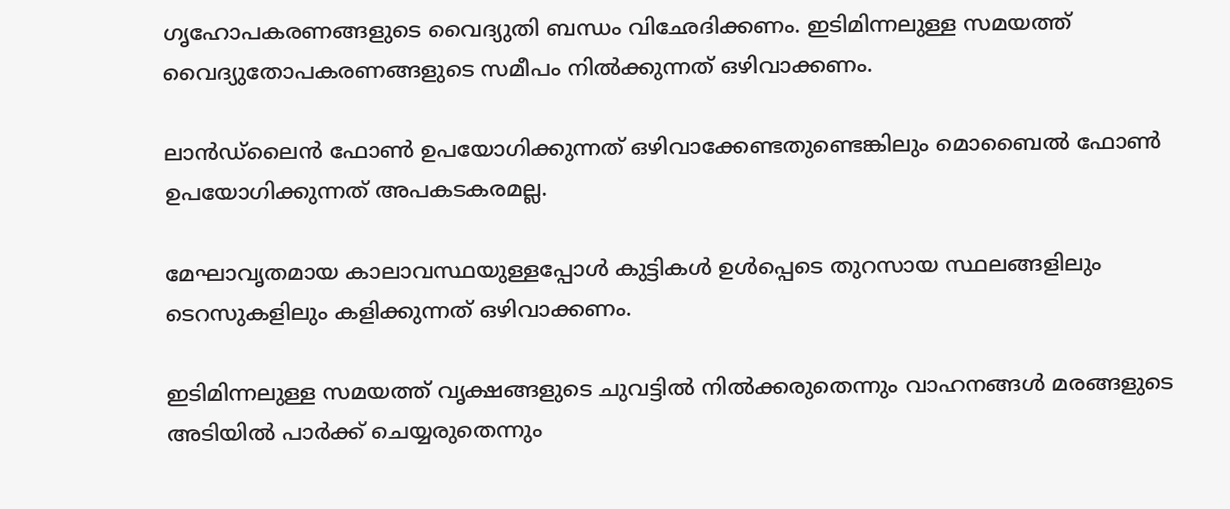ഗൃഹോപകരണങ്ങളുടെ വൈദ്യുതി ബന്ധം വിഛേദിക്കണം. ഇടിമിന്നലുള്ള സമയത്ത് വൈദ്യുതോപകരണങ്ങളുടെ സമീപം നിൽക്കുന്നത് ഒഴിവാക്കണം.

ലാൻഡ്‌ലൈൻ ഫോൺ ഉപയോഗിക്കുന്നത് ഒഴിവാക്കേണ്ടതുണ്ടെങ്കിലും മൊബൈൽ ഫോൺ ഉപയോഗിക്കുന്നത് അപകടകരമല്ല.

മേഘാവൃതമായ കാലാവസ്ഥയുള്ളപ്പോൾ കുട്ടികൾ ഉൾപ്പെടെ തുറസായ സ്ഥലങ്ങളിലും ടെറസുകളിലും കളിക്കുന്നത് ഒഴിവാക്കണം.

ഇടിമിന്നലുള്ള സമയത്ത് വൃക്ഷങ്ങളുടെ ചുവട്ടിൽ നിൽക്കരുതെന്നും വാഹനങ്ങൾ മരങ്ങളുടെ അടിയിൽ പാർക്ക് ചെയ്യരുതെന്നും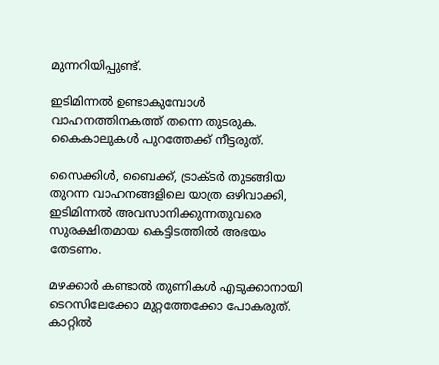മുന്നറിയിപ്പുണ്ട്.

ഇടിമിന്നൽ ഉണ്ടാകുമ്പോൾ വാഹനത്തിനകത്ത് തന്നെ തുടരുക. കൈകാലുകൾ പുറത്തേക്ക് നീട്ടരുത്.

സൈക്കിൾ, ബൈക്ക്, ട്രാക്ടർ തുടങ്ങിയ തുറന്ന വാഹനങ്ങളിലെ യാത്ര ഒഴിവാക്കി, ഇടിമിന്നൽ അവസാനിക്കുന്നതുവരെ സുരക്ഷിതമായ കെട്ടിടത്തിൽ അഭയം തേടണം.

മഴക്കാർ കണ്ടാൽ തുണികൾ എടുക്കാനായി ടെറസിലേക്കോ മുറ്റത്തേക്കോ പോകരുത്. കാറ്റിൽ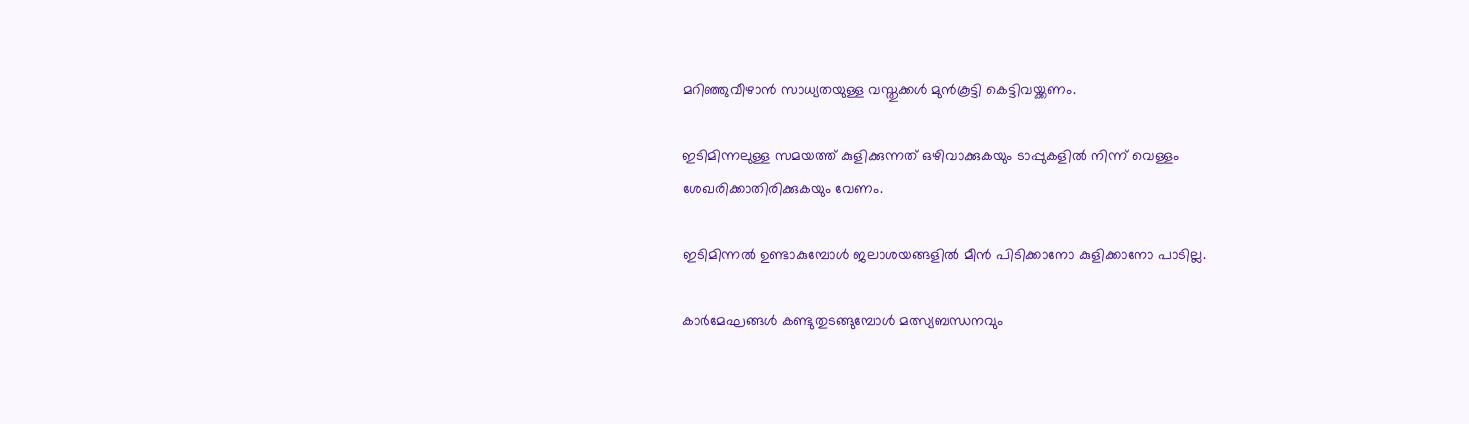മറിഞ്ഞുവീഴാൻ സാധ്യതയുള്ള വസ്തുക്കൾ മുൻകൂട്ടി കെട്ടിവയ്ക്കണം.

ഇടിമിന്നലുള്ള സമയത്ത് കുളിക്കുന്നത് ഒഴിവാക്കുകയും ടാപ്പുകളിൽ നിന്ന് വെള്ളം ശേഖരിക്കാതിരിക്കുകയും വേണം.

ഇടിമിന്നൽ ഉണ്ടാകുമ്പോൾ ജലാശയങ്ങളിൽ മീൻ പിടിക്കാനോ കുളിക്കാനോ പാടില്ല.

കാർമേഘങ്ങൾ കണ്ടുതുടങ്ങുമ്പോൾ മത്സ്യബന്ധനവും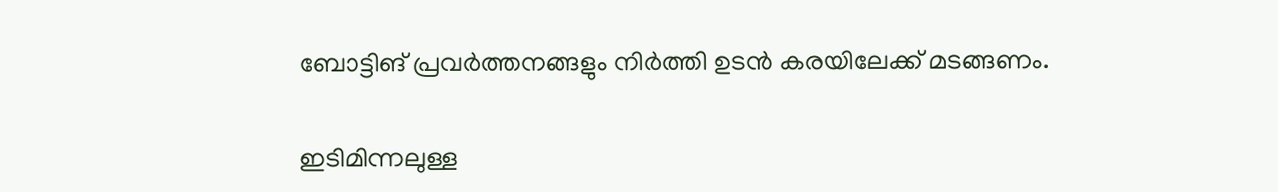ബോട്ടിങ് പ്രവർത്തനങ്ങളും നിർത്തി ഉടൻ കരയിലേക്ക് മടങ്ങണം.

ഇടിമിന്നലുള്ള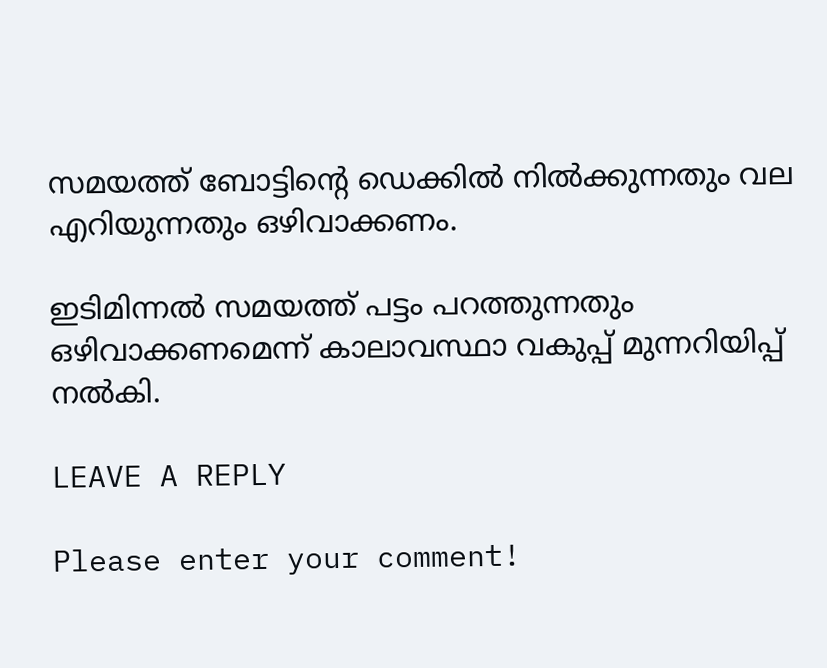സമയത്ത് ബോട്ടിന്റെ ഡെക്കിൽ നിൽക്കുന്നതും വല എറിയുന്നതും ഒഴിവാക്കണം.

ഇടിമിന്നൽ സമയത്ത് പട്ടം പറത്തുന്നതും ഒഴിവാക്കണമെന്ന് കാലാവസ്ഥാ വകുപ്പ് മുന്നറിയിപ്പ് നൽകി.

LEAVE A REPLY

Please enter your comment!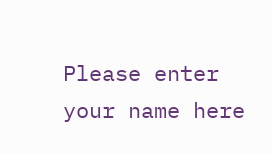Please enter your name here